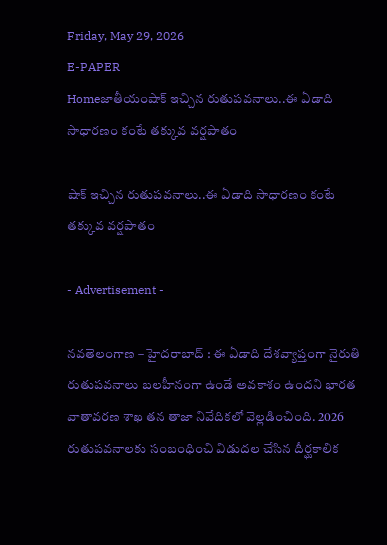Friday, May 29, 2026
E-PAPER
Homeజాతీయంషాక్ ఇచ్చిన రుతుపవనాలు..ఈ ఏడాది సాధారణం కంటే తక్కువ వర్షపాతం

షాక్ ఇచ్చిన రుతుపవనాలు..ఈ ఏడాది సాధారణం కంటే తక్కువ వర్షపాతం

- Advertisement -

నవతెలంగాణ – హైదరాబాద్ : ఈ ఏడాది దేశవ్యాప్తంగా నైరుతి రుతుపవనాలు బలహీనంగా ఉండే అవకాశం ఉందని భారత వాతావరణ శాఖ తన తాజా నివేదికలో వెల్లడించింది. 2026 రుతుపవనాలకు సంబంధించి విడుదల చేసిన దీర్ఘకాలిక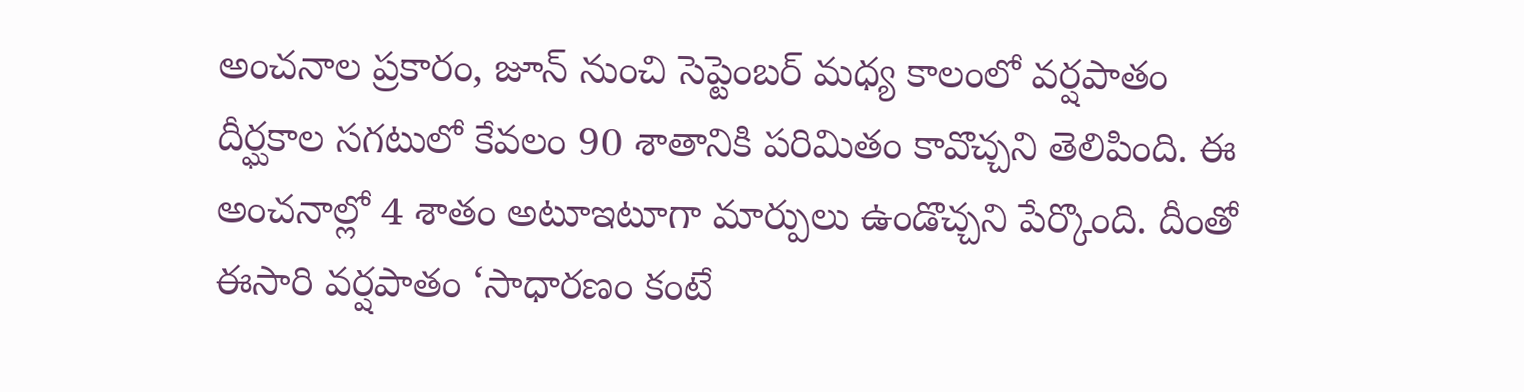అంచనాల ప్రకారం, జూన్ నుంచి సెప్టెంబర్ మధ్య కాలంలో వర్షపాతం దీర్ఘకాల సగటులో కేవలం 90 శాతానికి పరిమితం కావొచ్చని తెలిపింది. ఈ అంచనాల్లో 4 శాతం అటూఇటూగా మార్పులు ఉండొచ్చని పేర్కొంది. దీంతో ఈసారి వర్షపాతం ‘సాధారణం కంటే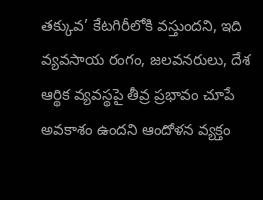తక్కువ’ కేటగిరీలోకి వస్తుందని, ఇది వ్యవసాయ రంగం, జలవనరులు, దేశ ఆర్థిక వ్యవస్థపై తీవ్ర ప్రభావం చూపే అవకాశం ఉందని ఆందోళన వ్యక్తం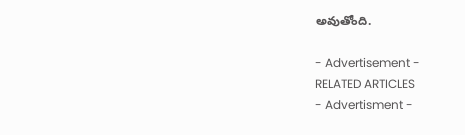అవుతోంది.

- Advertisement -
RELATED ARTICLES
- Advertisment -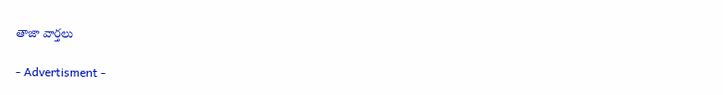తాజా వార్తలు

- Advertisment -